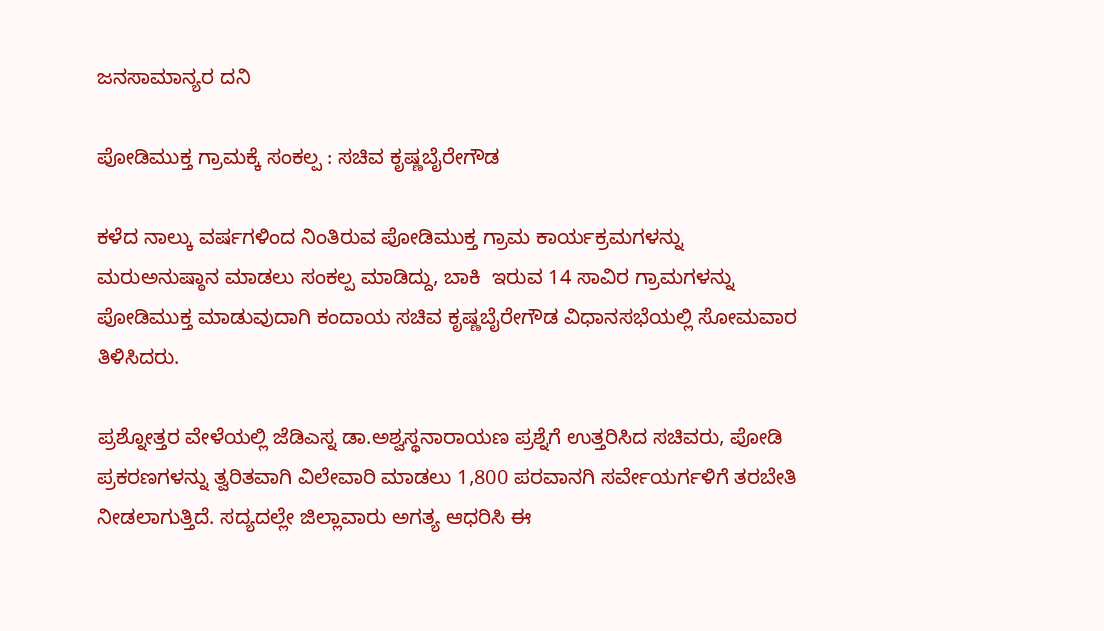ಜನಸಾಮಾನ್ಯರ ದನಿ

ಪೋಡಿಮುಕ್ತ ಗ್ರಾಮಕ್ಕೆ ಸಂಕಲ್ಪ : ಸಚಿವ ಕೃಷ್ಣಬೈರೇಗೌಡ

ಕಳೆದ ನಾಲ್ಕು ವರ್ಷಗಳಿಂದ ನಿಂತಿರುವ ಪೋಡಿಮುಕ್ತ ಗ್ರಾಮ ಕಾರ್ಯಕ್ರಮಗಳನ್ನು ಮರುಅನುಷ್ಠಾನ ಮಾಡಲು ಸಂಕಲ್ಪ ಮಾಡಿದ್ದು, ಬಾಕಿ  ಇರುವ 14 ಸಾವಿರ ಗ್ರಾಮಗಳನ್ನು ಪೋಡಿಮುಕ್ತ ಮಾಡುವುದಾಗಿ ಕಂದಾಯ ಸಚಿವ ಕೃಷ್ಣಬೈರೇಗೌಡ ವಿಧಾನಸಭೆಯಲ್ಲಿ ಸೋಮವಾರ ತಿಳಿಸಿದರು.

ಪ್ರಶ್ನೋತ್ತರ ವೇಳೆಯಲ್ಲಿ ಜೆಡಿಎಸ್ನ ಡಾ.ಅಶ್ವಸ್ಥನಾರಾಯಣ ಪ್ರಶ್ನೆಗೆ ಉತ್ತರಿಸಿದ ಸಚಿವರು, ಪೋಡಿ ಪ್ರಕರಣಗಳನ್ನು ತ್ವರಿತವಾಗಿ ವಿಲೇವಾರಿ ಮಾಡಲು 1,800 ಪರವಾನಗಿ ಸರ್ವೇಯರ್ಗಳಿಗೆ ತರಬೇತಿ ನೀಡಲಾಗುತ್ತಿದೆ. ಸದ್ಯದಲ್ಲೇ ಜಿಲ್ಲಾವಾರು ಅಗತ್ಯ ಆಧರಿಸಿ ಈ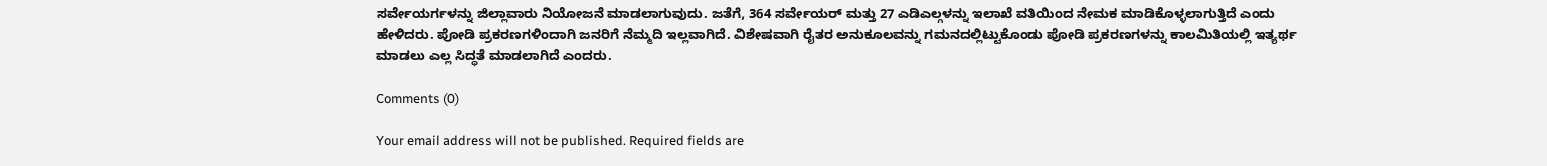ಸರ್ವೇಯರ್ಗಳನ್ನು ಜಿಲ್ಲಾವಾರು ನಿಯೋಜನೆ ಮಾಡಲಾಗುವುದು. ಜತೆಗೆ, 364 ಸರ್ವೇಯರ್ ಮತ್ತು 27 ಎಡಿಎಲ್ಗಳನ್ನು ಇಲಾಖೆ ವತಿಯಿಂದ ನೇಮಕ ಮಾಡಿಕೊಳ್ಳಲಾಗುತ್ತಿದೆ ಎಂದು ಹೇಳಿದರು. ಪೋಡಿ ಪ್ರಕರಣಗಳಿಂದಾಗಿ ಜನರಿಗೆ ನೆಮ್ಮದಿ ಇಲ್ಲವಾಗಿದೆ. ವಿಶೇಷವಾಗಿ ರೈತರ ಅನುಕೂಲವನ್ನು ಗಮನದಲ್ಲಿಟ್ಟುಕೊಂಡು ಪೋಡಿ ಪ್ರಕರಣಗಳನ್ನು ಕಾಲಮಿತಿಯಲ್ಲಿ ಇತ್ಯರ್ಥ ಮಾಡಲು ಎಲ್ಲ ಸಿದ್ಧತೆ ಮಾಡಲಾಗಿದೆ ಎಂದರು.

Comments (0)

Your email address will not be published. Required fields are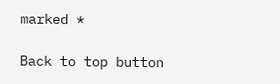marked *

Back to top button